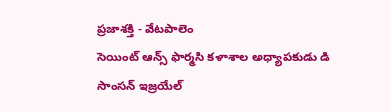ప్రజాశక్తి - వేటపాలెం
సెయింట్ ఆన్స్ ఫార్మసి కళాశాల అధ్యాపకుడు డి సాంసన్ ఇజ్రయేల్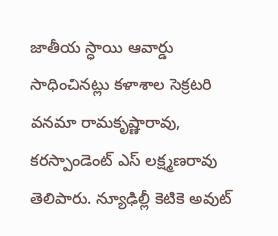జాతీయ స్ధాయి ఆవార్డు సాధించినట్లు కళాశాల సెక్రటరి వనమా రామకృష్ణారావు, కరస్పాండెంట్ ఎస్ లక్ష్మణరావు తెలిపారు. న్యూఢిల్లీ కెటికె అవుట్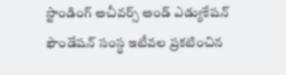స్టాండింగ్ అచీవర్స్ అండ్ ఎడ్యుకేషన్ ఫౌండేషన్ సంస్థ ఇటీవల ప్రకటించిన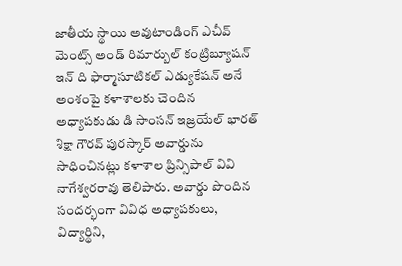జాతీయ స్థాయి అవుటాండింగ్ ఎచీవ్ మెంట్స్ అండ్ రిమార్బుల్ కంట్రిబ్యూషన్ ఇన్ ది ఫార్మాసూటికల్ ఎడ్యుకేషన్ అనే అంశంపై కళాశాలకు చెందిన అధ్యాపకుడు డి సాంసన్ ఇజ్రయేల్ భారత్ శిక్షా గౌరవ్ పురస్కార్ అవార్డును సాధించినట్లు కళాశాల ప్రిన్సిపాల్ వివి నాగేశ్వరరావు తెలిపారు. అవార్డు పొందిన సందర్భంగా వివిధ అధ్యాపకులు, విద్యార్థిని,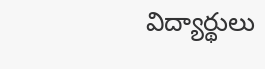విద్యార్థులు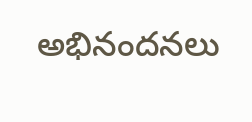అభినందనలు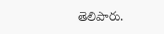తెలిపారు.